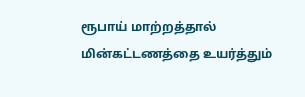ரூபாய் மாற்றத்தால் மின்கட்டணத்தை உயர்த்தும்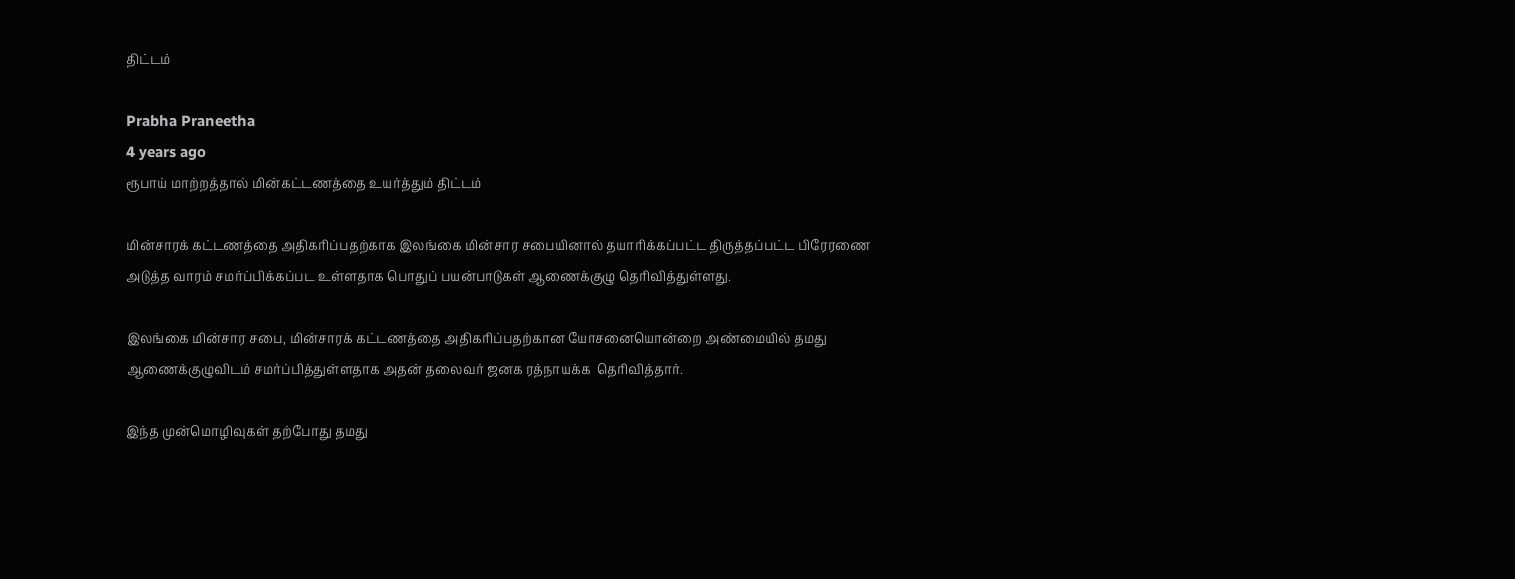திட்டம்

Prabha Praneetha
4 years ago
ரூபாய் மாற்றத்தால் மின்கட்டணத்தை உயர்த்தும் திட்டம்

மின்சாரக் கட்டணத்தை அதிகரிப்பதற்காக இலங்கை மின்சார சபையினால் தயாரிக்கப்பட்ட திருத்தப்பட்ட பிரேரணை அடுத்த வாரம் சமர்ப்பிக்கப்பட உள்ளதாக பொதுப் பயன்பாடுகள் ஆணைக்குழு தெரிவித்துள்ளது.

இலங்கை மின்சார சபை, மின்சாரக் கட்டணத்தை அதிகரிப்பதற்கான யோசனையொன்றை அண்மையில் தமது ஆணைக்குழுவிடம் சமர்ப்பித்துள்ளதாக அதன் தலைவர் ஜனக ரத்நாயக்க  தெரிவித்தார்.

இந்த முன்மொழிவுகள் தற்போது தமது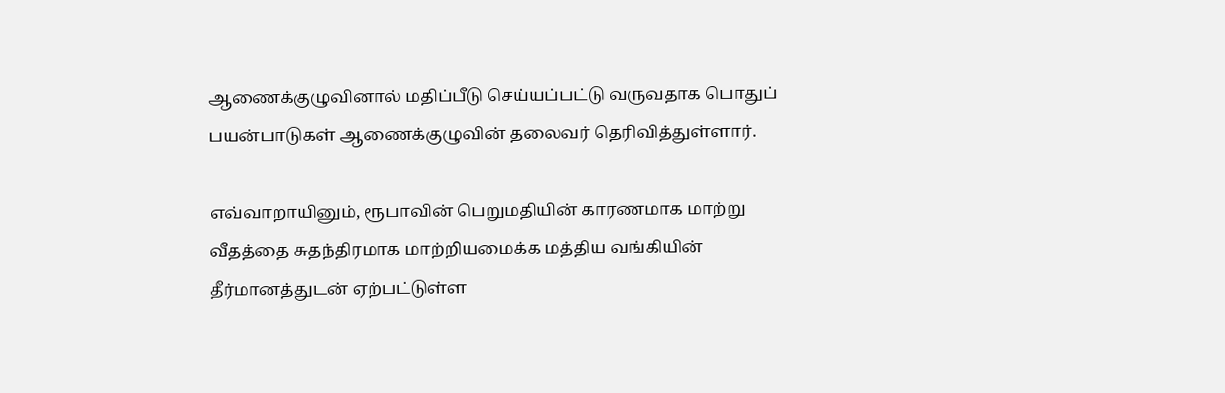ஆணைக்குழுவினால் மதிப்பீடு செய்யப்பட்டு வருவதாக பொதுப் பயன்பாடுகள் ஆணைக்குழுவின் தலைவர் தெரிவித்துள்ளார்.

எவ்வாறாயினும், ரூபாவின் பெறுமதியின் காரணமாக மாற்று வீதத்தை சுதந்திரமாக மாற்றியமைக்க மத்திய வங்கியின் தீர்மானத்துடன் ஏற்பட்டுள்ள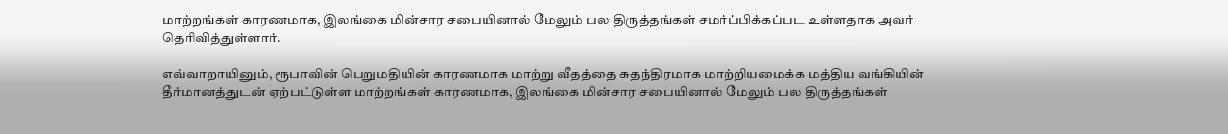மாற்றங்கள் காரணமாக, இலங்கை மின்சார சபையினால் மேலும் பல திருத்தங்கள் சமர்ப்பிக்கப்பட உள்ளதாக அவர் தெரிவித்துள்ளார்.

எவ்வாறாயினும், ரூபாவின் பெறுமதியின் காரணமாக மாற்று வீதத்தை சுதந்திரமாக மாற்றியமைக்க மத்திய வங்கியின் தீர்மானத்துடன் ஏற்பட்டுள்ள மாற்றங்கள் காரணமாக, இலங்கை மின்சார சபையினால் மேலும் பல திருத்தங்கள்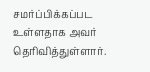சமர்ப்பிக்கப்பட உள்ளதாக அவர் தெரிவித்துள்ளார்.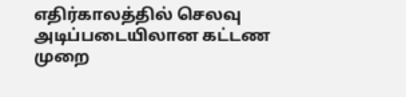எதிர்காலத்தில் செலவு அடிப்படையிலான கட்டண முறை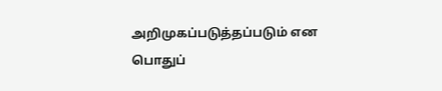அறிமுகப்படுத்தப்படும் என பொதுப்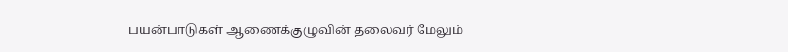பயன்பாடுகள் ஆணைக்குழுவின் தலைவர் மேலும்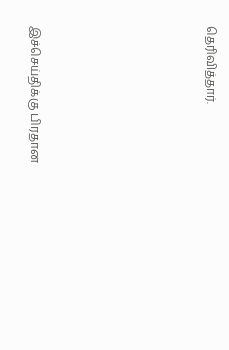தெரிவித்தார்.







இச்செய்திக்கு பிரதான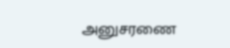அனுசரணை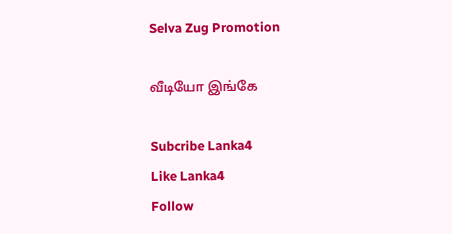Selva Zug Promotion

வீடியோ இங்கே

Subcribe Lanka4
Like Lanka4
Follow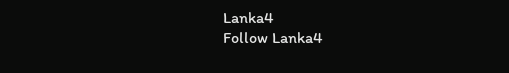Lanka4
Follow Lanka4